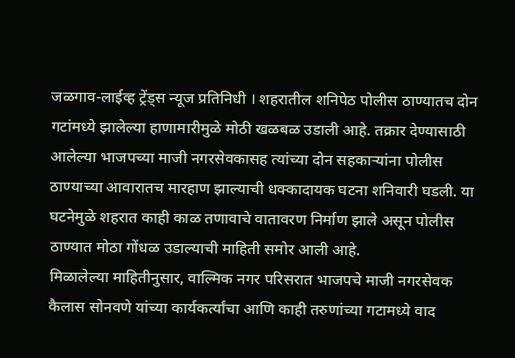जळगाव-लाईव्ह ट्रेंड्स न्यूज प्रतिनिधी । शहरातील शनिपेठ पोलीस ठाण्यातच दोन गटांमध्ये झालेल्या हाणामारीमुळे मोठी खळबळ उडाली आहे. तक्रार देण्यासाठी आलेल्या भाजपच्या माजी नगरसेवकासह त्यांच्या दोन सहकाऱ्यांना पोलीस ठाण्याच्या आवारातच मारहाण झाल्याची धक्कादायक घटना शनिवारी घडली. या घटनेमुळे शहरात काही काळ तणावाचे वातावरण निर्माण झाले असून पोलीस ठाण्यात मोठा गोंधळ उडाल्याची माहिती समोर आली आहे.
मिळालेल्या माहितीनुसार, वाल्मिक नगर परिसरात भाजपचे माजी नगरसेवक कैलास सोनवणे यांच्या कार्यकर्त्यांचा आणि काही तरुणांच्या गटामध्ये वाद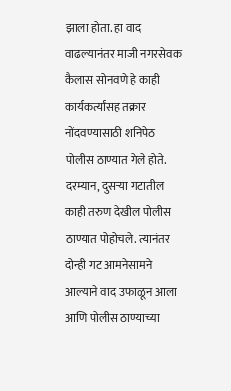झाला होता. हा वाद वाढल्यानंतर माजी नगरसेवक कैलास सोनवणे हे काही कार्यकर्त्यांसह तक्रार नोंदवण्यासाठी शनिपेठ पोलीस ठाण्यात गेले होते. दरम्यान, दुसऱ्या गटातील काही तरुण देखील पोलीस ठाण्यात पोहोचले. त्यानंतर दोन्ही गट आमनेसामने आल्याने वाद उफाळून आला आणि पोलीस ठाण्याच्या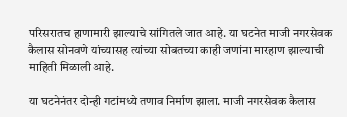परिसरातच हाणामारी झाल्याचे सांगितले जात आहे. या घटनेत माजी नगरसेवक कैलास सोनवणे यांच्यासह त्यांच्या सोबतच्या काही जणांना मारहाण झाल्याची माहिती मिळाली आहे.

या घटनेनंतर दोन्ही गटांमध्ये तणाव निर्माण झाला. माजी नगरसेवक कैलास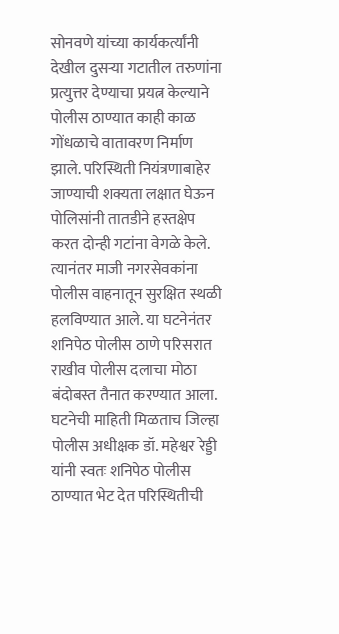सोनवणे यांच्या कार्यकर्त्यांनी देखील दुसऱ्या गटातील तरुणांना प्रत्युत्तर देण्याचा प्रयत्न केल्याने पोलीस ठाण्यात काही काळ गोंधळाचे वातावरण निर्माण झाले. परिस्थिती नियंत्रणाबाहेर जाण्याची शक्यता लक्षात घेऊन पोलिसांनी तातडीने हस्तक्षेप करत दोन्ही गटांना वेगळे केले. त्यानंतर माजी नगरसेवकांना पोलीस वाहनातून सुरक्षित स्थळी हलविण्यात आले. या घटनेनंतर शनिपेठ पोलीस ठाणे परिसरात राखीव पोलीस दलाचा मोठा बंदोबस्त तैनात करण्यात आला.
घटनेची माहिती मिळताच जिल्हा पोलीस अधीक्षक डॉ. महेश्वर रेड्डी यांनी स्वतः शनिपेठ पोलीस ठाण्यात भेट देत परिस्थितीची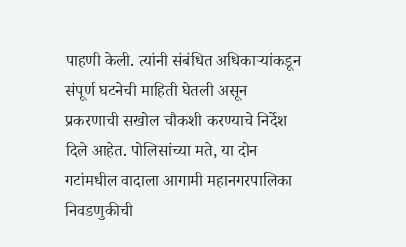पाहणी केली. त्यांनी संबंधित अधिकाऱ्यांकडून संपूर्ण घटनेची माहिती घेतली असून प्रकरणाची सखोल चौकशी करण्याचे निर्देश दिले आहेत. पोलिसांच्या मते, या दोन गटांमधील वादाला आगामी महानगरपालिका निवडणुकीची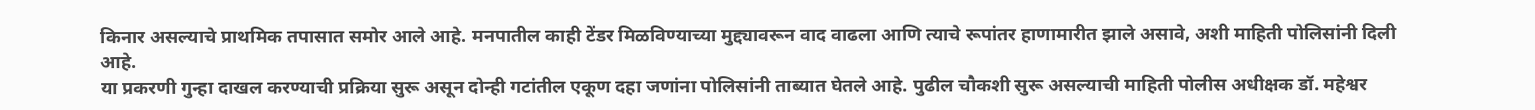किनार असल्याचे प्राथमिक तपासात समोर आले आहे. मनपातील काही टेंडर मिळविण्याच्या मुद्द्यावरून वाद वाढला आणि त्याचे रूपांतर हाणामारीत झाले असावे, अशी माहिती पोलिसांनी दिली आहे.
या प्रकरणी गुन्हा दाखल करण्याची प्रक्रिया सुरू असून दोन्ही गटांतील एकूण दहा जणांना पोलिसांनी ताब्यात घेतले आहे. पुढील चौकशी सुरू असल्याची माहिती पोलीस अधीक्षक डॉ. महेश्वर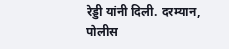रेड्डी यांनी दिली. दरम्यान, पोलीस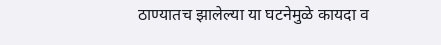ठाण्यातच झालेल्या या घटनेमुळे कायदा व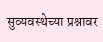सुव्यवस्थेच्या प्रश्नावर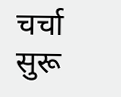चर्चा सुरू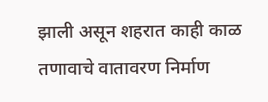झाली असून शहरात काही काळ तणावाचे वातावरण निर्माण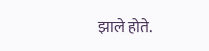झाले होते.